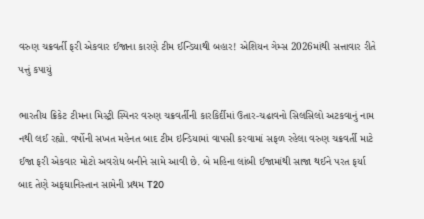વરુણ ચક્રવર્તી ફરી એકવાર ઈજાના કારણે ટીમ ઈન્ડિયાથી બહાર! એશિયન ગેમ્સ 2026માંથી સત્તાવાર રીતે પત્તું કપાયું

ભારતીય ક્રિકેટ ટીમના મિસ્ટ્રી સ્પિનર વરુણ ચક્રવર્તીની કારકિર્દીમાં ઉતાર-ચઢાવનો સિલસિલો અટકવાનું નામ નથી લઈ રહ્યો. વર્ષોની સખત મહેનત બાદ ટીમ ઇન્ડિયામાં વાપસી કરવામાં સફળ રહેલા વરુણ ચક્રવર્તી માટે ઈજા ફરી એકવાર મોટો અવરોધ બનીને સામે આવી છે. બે મહિના લાંબી ઈજામાંથી સાજા થઈને પરત ફર્યા બાદ તેણે અફઘાનિસ્તાન સામેની પ્રથમ T20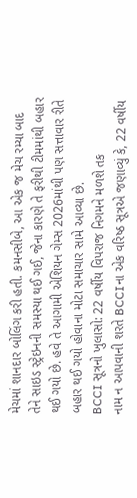મેચમાં શાનદાર બોલિંગ કરી હતી. કમનસીબે, આ એક જ મેચ રમ્યા બાદ તેને સાઇડ સ્ટ્રેઇનની સમસ્યા થઈ ગઈ, જેના કારણે તે ફરીથી ટીમમાંથી બહાર થઈ ગયો છે. હવે તે આગામી એશિયન ગેમ્સ 2026માંથી પણ સત્તાવાર રીતે બહાર થઈ ગયો હોવાના મોટા સમાચાર સામે આવ્યા છે.
BCCI સૂત્રનો ખુલાસો: 22 વર્ષીય વિપરાજ નિગમને મળશે તક
નામ ન આપવાની શરતે BCCIના એક વરિષ્ઠ સૂત્રએ જણાવ્યું કે, 22 વર્ષીય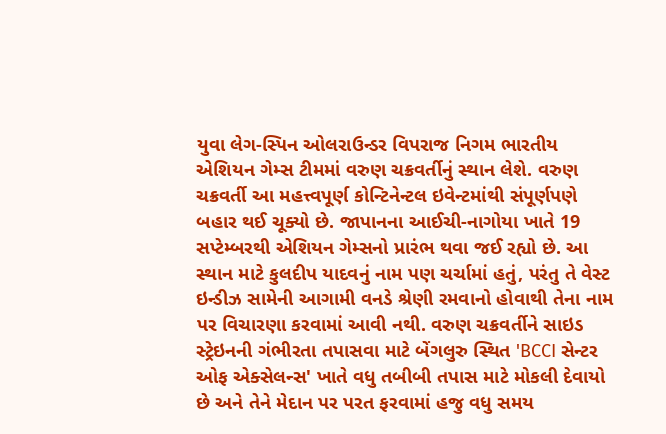યુવા લેગ-સ્પિન ઓલરાઉન્ડર વિપરાજ નિગમ ભારતીય એશિયન ગેમ્સ ટીમમાં વરુણ ચક્રવર્તીનું સ્થાન લેશે. વરુણ ચક્રવર્તી આ મહત્ત્વપૂર્ણ કોન્ટિનેન્ટલ ઇવેન્ટમાંથી સંપૂર્ણપણે બહાર થઈ ચૂક્યો છે. જાપાનના આઈચી-નાગોયા ખાતે 19 સપ્ટેમ્બરથી એશિયન ગેમ્સનો પ્રારંભ થવા જઈ રહ્યો છે. આ સ્થાન માટે કુલદીપ યાદવનું નામ પણ ચર્ચામાં હતું, પરંતુ તે વેસ્ટ ઇન્ડીઝ સામેની આગામી વનડે શ્રેણી રમવાનો હોવાથી તેના નામ પર વિચારણા કરવામાં આવી નથી. વરુણ ચક્રવર્તીને સાઇડ સ્ટ્રેઇનની ગંભીરતા તપાસવા માટે બેંગલુરુ સ્થિત 'BCCI સેન્ટર ઓફ એક્સેલન્સ' ખાતે વધુ તબીબી તપાસ માટે મોકલી દેવાયો છે અને તેને મેદાન પર પરત ફરવામાં હજુ વધુ સમય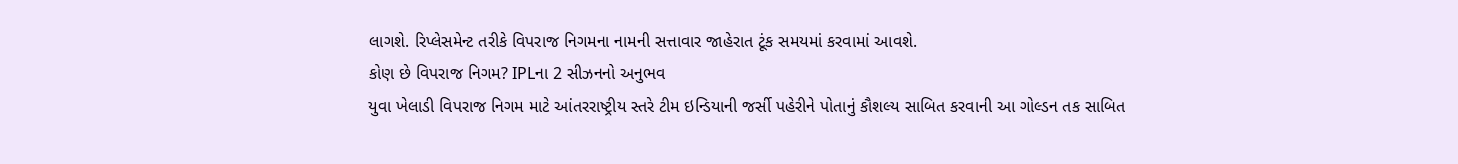લાગશે. રિપ્લેસમેન્ટ તરીકે વિપરાજ નિગમના નામની સત્તાવાર જાહેરાત ટૂંક સમયમાં કરવામાં આવશે.
કોણ છે વિપરાજ નિગમ? IPLના 2 સીઝનનો અનુભવ
યુવા ખેલાડી વિપરાજ નિગમ માટે આંતરરાષ્ટ્રીય સ્તરે ટીમ ઇન્ડિયાની જર્સી પહેરીને પોતાનું કૌશલ્ય સાબિત કરવાની આ ગોલ્ડન તક સાબિત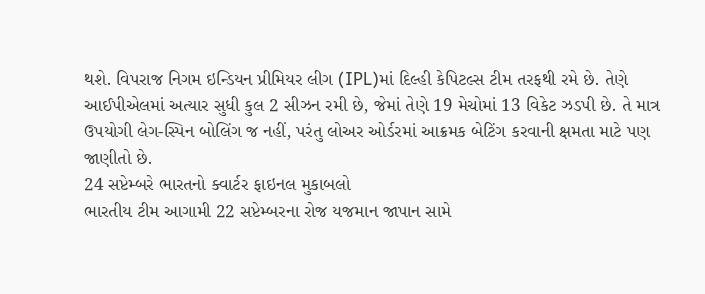થશે. વિપરાજ નિગમ ઇન્ડિયન પ્રીમિયર લીગ (IPL)માં દિલ્હી કેપિટલ્સ ટીમ તરફથી રમે છે. તેણે આઈપીએલમાં અત્યાર સુધી કુલ 2 સીઝન રમી છે, જેમાં તેણે 19 મેચોમાં 13 વિકેટ ઝડપી છે. તે માત્ર ઉપયોગી લેગ-સ્પિન બોલિંગ જ નહીં, પરંતુ લોઅર ઓર્ડરમાં આક્રમક બેટિંગ કરવાની ક્ષમતા માટે પણ જાણીતો છે.
24 સપ્ટેમ્બરે ભારતનો ક્વાર્ટર ફાઇનલ મુકાબલો
ભારતીય ટીમ આગામી 22 સપ્ટેમ્બરના રોજ યજમાન જાપાન સામે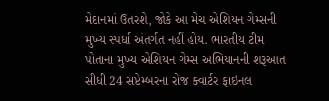મેદાનમાં ઉતરશે, જોકે આ મેચ એશિયન ગેમ્સની મુખ્ય સ્પર્ધા અંતર્ગત નહીં હોય. ભારતીય ટીમ પોતાના મુખ્ય એશિયન ગેમ્સ અભિયાનની શરૂઆત સીધી 24 સપ્ટેમ્બરના રોજ ક્વાર્ટર ફાઇનલ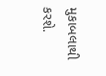મુકાબલાથી કરશે.